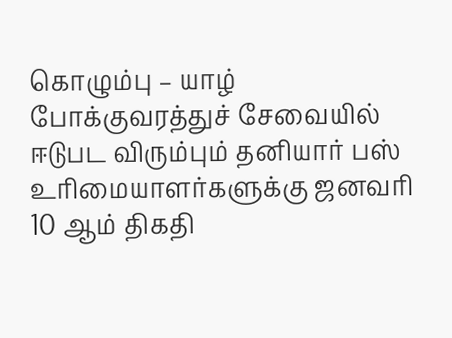கொழும்பு – யாழ் போக்குவரத்துச் சேவையில் ஈடுபட விரும்பும் தனியார் பஸ் உரிமையாளர்களுக்கு ஜனவரி 10 ஆம் திகதி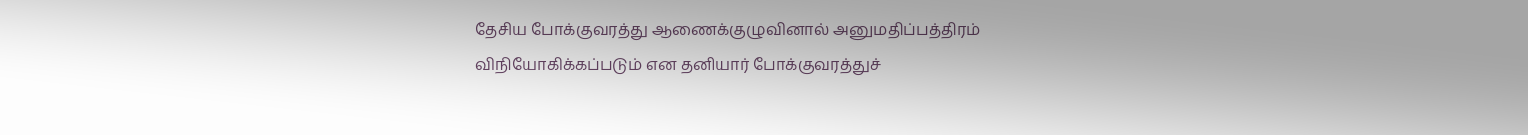தேசிய போக்குவரத்து ஆணைக்குழுவினால் அனுமதிப்பத்திரம் விநியோகிக்கப்படும் என தனியார் போக்குவரத்துச்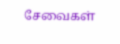சேவைகள்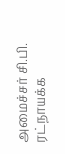அமைச்சர் சி.பி. ரட்நாயக்க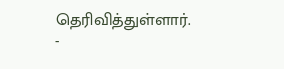தெரிவித்துள்ளார்.
-